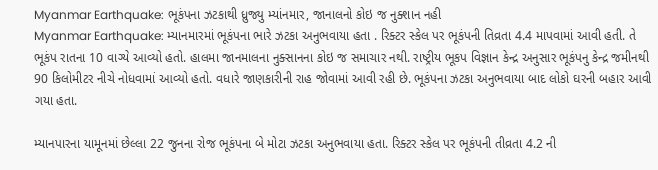Myanmar Earthquake: ભૂકંપના ઝટકાથી ધ્રુજ્યુ મ્યાંનમાર, જાનાલનો કોઇ જ નુક્શાન નહી
Myanmar Earthquake: મ્યાનમારમાં ભૂકંપના ભારે ઝટકા અનુભવાયા હતા . રિક્ટર સ્કેલ પર ભૂકંપની તિવ્રતા 4.4 માપવામાં આવી હતી. તે ભૂકંપ રાતના 10 વાગ્યે આવ્યો હતો. હાલમા જાનમાલના નુક્સાનના કોઇ જ સમાચાર નથી. રાષ્ટ્રીય ભૂકપ વિજ્ઞાન કેન્દ્ર અનુસાર ભૂકંપનુ કેન્દ્ર જમીનથી 90 કિલોમીટર નીચે નોધવામાં આવ્યો હતો. વધારે જાણકારીની રાહ જોવામાં આવી રહી છે. ભૂકંપના ઝટકા અનુભવાયા બાદ લોકો ઘરની બહાર આવી ગયા હતા.

મ્યાનપારના યામૂનમાં છેલ્લા 22 જુનના રોજ ભૂકંપના બે મોટા ઝટકા અનુભવાયા હતા. રિક્ટર સ્કેલ પર ભૂકંપની તીવ્રતા 4.2 ની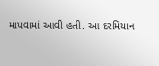માપવામાં આવી હતી. આ દરમિયાન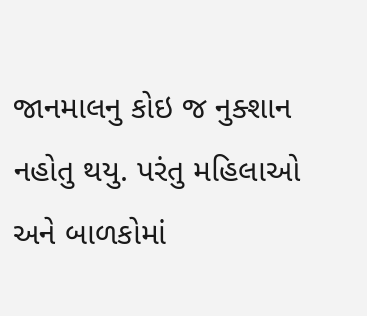જાનમાલનુ કોઇ જ નુક્શાન નહોતુ થયુ. પરંતુ મહિલાઓ અને બાળકોમાં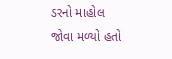ડરનો માહોલ જોવા મળ્યો હતો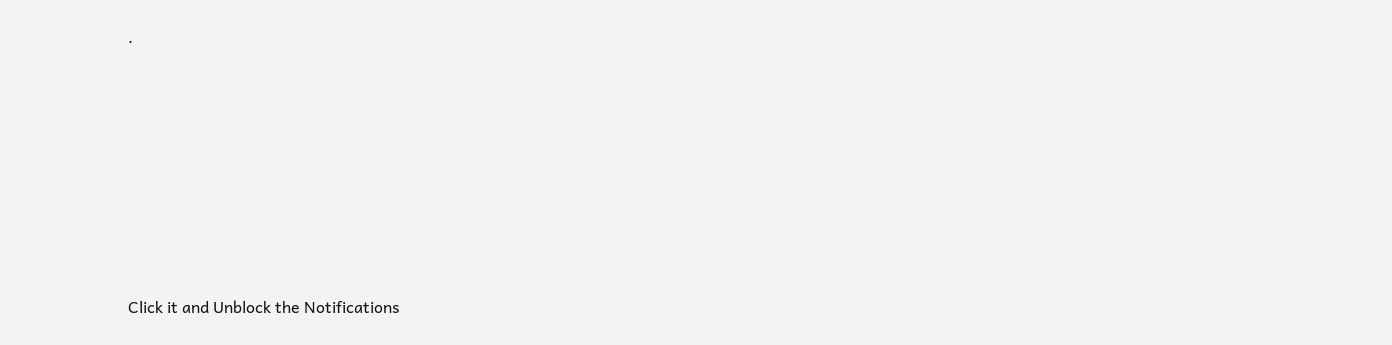.












Click it and Unblock the Notifications